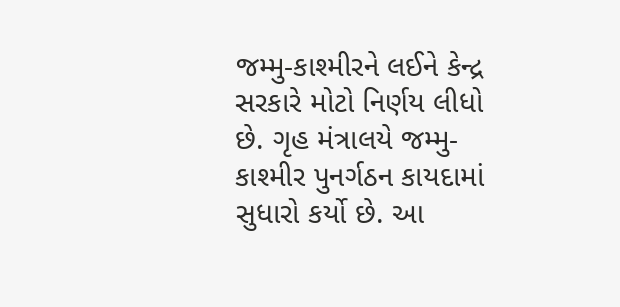જમ્મુ-કાશ્મીરને લઈને કેન્દ્ર સરકારે મોટો નિર્ણય લીધો છે. ગૃહ મંત્રાલયે જમ્મુ-કાશ્મીર પુનર્ગઠન કાયદામાં સુધારો કર્યો છે. આ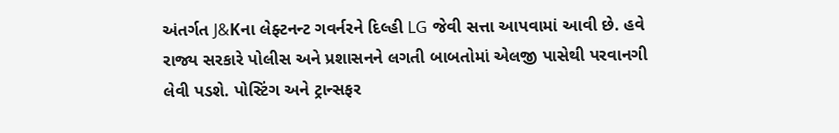અંતર્ગત J&Kના લેફ્ટનન્ટ ગવર્નરને દિલ્હી LG જેવી સત્તા આપવામાં આવી છે. હવે રાજ્ય સરકારે પોલીસ અને પ્રશાસનને લગતી બાબતોમાં એલજી પાસેથી પરવાનગી લેવી પડશે. પોસ્ટિંગ અને ટ્રાન્સફર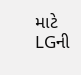માટે LGની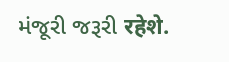મંજૂરી જરૂરી रहेशे.